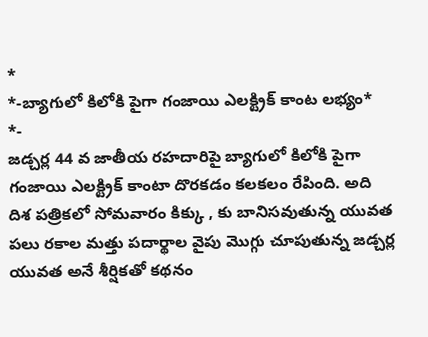*
*-బ్యాగులో కిలోకి పైగా గంజాయి ఎలక్ట్రిక్ కాంట లభ్యం*
*-
జడ్చర్ల 44 వ జాతీయ రహదారిపై బ్యాగులో కిలోకి పైగా గంజాయి ఎలక్ట్రిక్ కాంటా దొరకడం కలకలం రేపింది. అది దిశ పత్రికలో సోమవారం కిక్కు , కు బానిసవుతున్న యువత పలు రకాల మత్తు పదార్థాల వైపు మొగ్గు చూపుతున్న జడ్చర్ల యువత అనే శీర్షికతో కథనం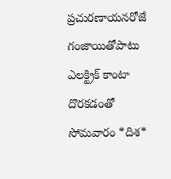ప్రచురణాయనరోజే గంజాయితోపాటు ఎలక్ట్రిక్ కాంటా దొరకడంతో సోమవారం *దిశ*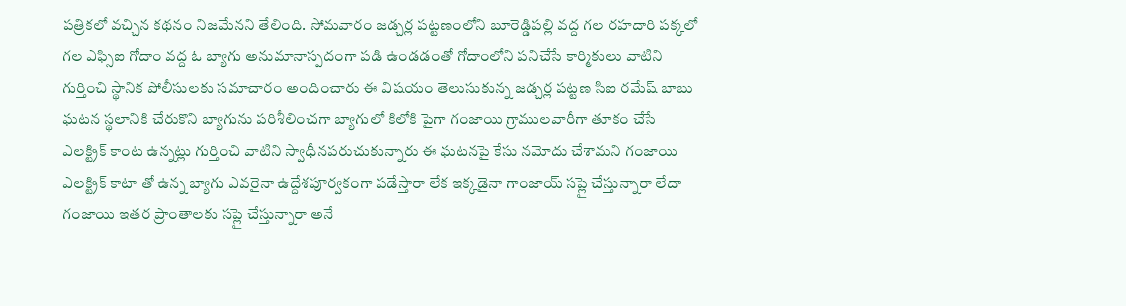పత్రికలో వచ్చిన కథనం నిజమేనని తేలింది. సోమవారం జడ్చర్ల పట్టణంలోని బూరెడ్డిపల్లి వద్ద గల రహదారి పక్కలో గల ఎఫ్సిఐ గోదాం వద్ద ఓ బ్యాగు అనుమానాస్పదంగా పడి ఉండడంతో గోదాంలోని పనిచేసే కార్మికులు వాటిని గుర్తించి స్థానిక పోలీసులకు సమాచారం అందించారు ఈ విషయం తెలుసుకున్న జడ్చర్ల పట్టణ సిఐ రమేష్ బాబు ఘటన స్థలానికి చేరుకొని బ్యాగును పరిశీలించగా బ్యాగులో కిలోకి పైగా గంజాయి గ్రాములవారీగా తూకం చేసే ఎలక్ట్రిక్ కాంట ఉన్నట్లు గుర్తించి వాటిని స్వాధీనపరుచుకున్నారు ఈ ఘటనపై కేసు నమోదు చేశామని గంజాయి ఎలక్ట్రిక్ కాటా తో ఉన్న బ్యాగు ఎవరైనా ఉద్దేశపూర్వకంగా పడేస్తారా లేక ఇక్కడైనా గాంజాయ్ సప్లై చేస్తున్నారా లేదా గంజాయి ఇతర ప్రాంతాలకు సప్లై చేస్తున్నారా అనే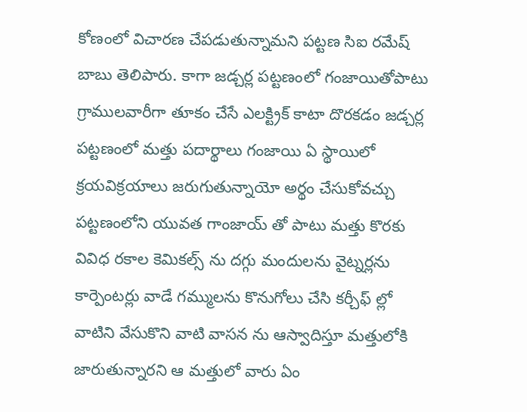కోణంలో విచారణ చేపడుతున్నామని పట్టణ సిఐ రమేష్ బాబు తెలిపారు. కాగా జడ్చర్ల పట్టణంలో గంజాయితోపాటు గ్రాములవారీగా తూకం చేసే ఎలక్ట్రిక్ కాటా దొరకడం జడ్చర్ల పట్టణంలో మత్తు పదార్థాలు గంజాయి ఏ స్థాయిలో క్రయవిక్రయాలు జరుగుతున్నాయో అర్థం చేసుకోవచ్చు పట్టణంలోని యువత గాంజాయ్ తో పాటు మత్తు కొరకు వివిధ రకాల కెమికల్స్ ను దగ్గు మందులను వైట్నర్లను కార్పెంటర్లు వాడే గమ్ములను కొనుగోలు చేసి కర్చీఫ్ ల్లో వాటిని వేసుకొని వాటి వాసన ను ఆస్వాదిస్తూ మత్తులోకి జారుతున్నారని ఆ మత్తులో వారు ఏం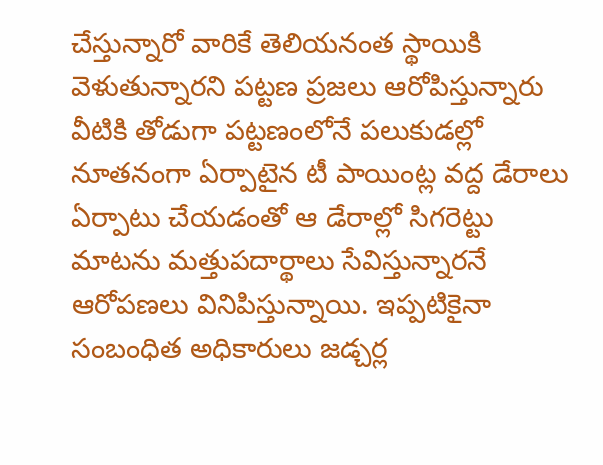చేస్తున్నారో వారికే తెలియనంత స్థాయికి వెళుతున్నారని పట్టణ ప్రజలు ఆరోపిస్తున్నారు వీటికి తోడుగా పట్టణంలోనే పలుకుడల్లో నూతనంగా ఏర్పాటైన టీ పాయింట్ల వద్ద డేరాలు ఏర్పాటు చేయడంతో ఆ డేరాల్లో సిగరెట్టు మాటను మత్తుపదార్థాలు సేవిస్తున్నారనే ఆరోపణలు వినిపిస్తున్నాయి. ఇప్పటికైనా సంబంధిత అధికారులు జడ్చర్ల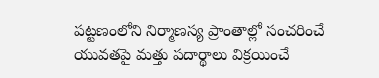పట్టణంలోని నిర్మాణస్య ప్రాంతాల్లో సంచరించే యువతపై మత్తు పదార్థాలు విక్రయించే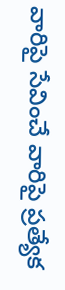వారిపై సేవించే వారిపై ప్రత్యేక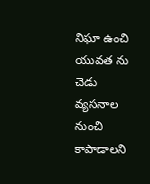నిఘా ఉంచి యువత ను చెడు వ్యసనాల నుంచి కాపాడాలని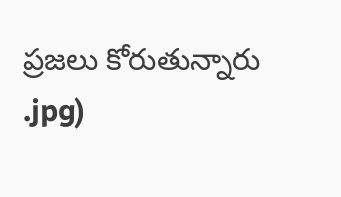ప్రజలు కోరుతున్నారు
.jpg)